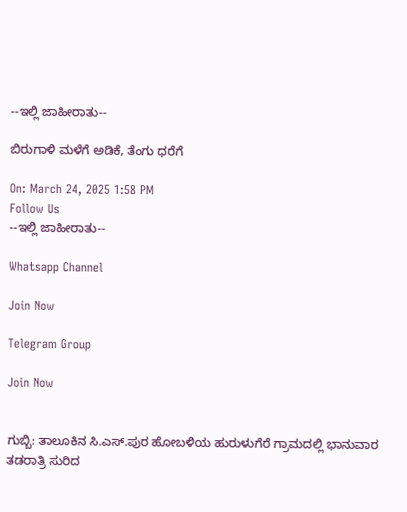--ಇಲ್ಲಿ ಜಾಹೀರಾತು--

ಬಿರುಗಾಳಿ ಮಳೆಗೆ ಅಡಿಕೆ, ತೆಂಗು ಧರೆಗೆ

On: March 24, 2025 1:58 PM
Follow Us
--ಇಲ್ಲಿ ಜಾಹೀರಾತು--

Whatsapp Channel

Join Now

Telegram Group

Join Now


ಗುಬ್ಬಿ: ತಾಲೂಕಿನ ಸಿ.ಎಸ್.ಪುರ ಹೋಬಳಿಯ ಹುರುಳುಗೆರೆ ಗ್ರಾಮದಲ್ಲಿ ಭಾನುವಾರ ತಡರಾತ್ರಿ ಸುರಿದ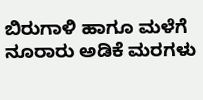ಬಿರುಗಾಳಿ ಹಾಗೂ ಮಳೆಗೆ ನೂರಾರು ಅಡಿಕೆ ಮರಗಳು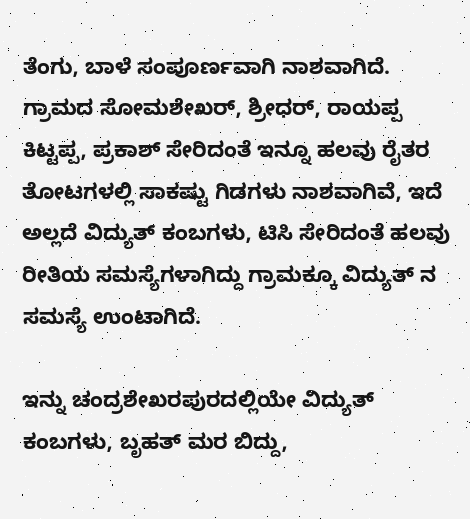ತೆಂಗು, ಬಾಳೆ ಸಂಪೂರ್ಣವಾಗಿ ನಾಶವಾಗಿದೆ.
ಗ್ರಾಮದ ಸೋಮಶೇಖರ್, ಶ್ರೀಧರ್, ರಾಯಪ್ಪ ಕಿಟ್ಟಪ್ಪ, ಪ್ರಕಾಶ್ ಸೇರಿದಂತೆ ಇನ್ನೂ ಹಲವು ರೈತರ ತೋಟಗಳಲ್ಲಿ ಸಾಕಷ್ಟು ಗಿಡಗಳು ನಾಶವಾಗಿವೆ, ಇದೆ ಅಲ್ಲದೆ ವಿದ್ಯುತ್ ಕಂಬಗಳು, ಟಿಸಿ ಸೇರಿದಂತೆ ಹಲವು ರೀತಿಯ ಸಮಸ್ಯೆಗಳಾಗಿದ್ದು ಗ್ರಾಮಕ್ಕೂ ವಿದ್ಯುತ್ ನ ಸಮಸ್ಯೆ ಉಂಟಾಗಿದೆ.

ಇನ್ನು ಚಂದ್ರಶೇಖರಪುರದಲ್ಲಿಯೇ ವಿದ್ಯುತ್ ಕಂಬಗಳು, ಬೃಹತ್ ಮರ ಬಿದ್ದು,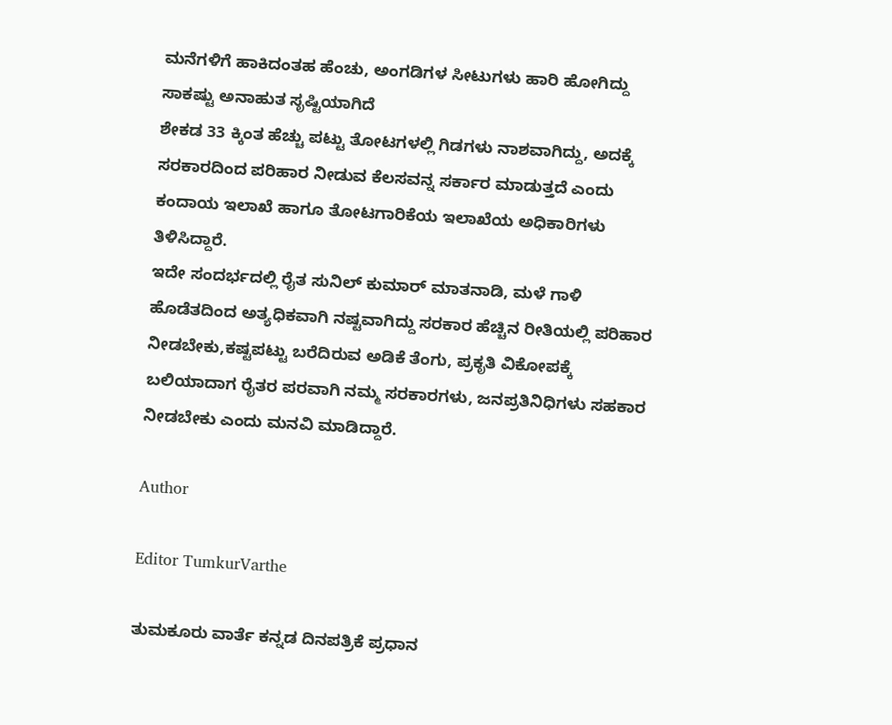ಮನೆಗಳಿಗೆ ಹಾಕಿದಂತಹ ಹೆಂಚು, ಅಂಗಡಿಗಳ ಸೀಟುಗಳು ಹಾರಿ ಹೋಗಿದ್ದು ಸಾಕಷ್ಟು ಅನಾಹುತ ಸೃಷ್ಟಿಯಾಗಿದೆ
ಶೇಕಡ 33 ಕ್ಕಿಂತ ಹೆಚ್ಚು ಪಟ್ಟು ತೋಟಗಳಲ್ಲಿ ಗಿಡಗಳು ನಾಶವಾಗಿದ್ದು, ಅದಕ್ಕೆ ಸರಕಾರದಿಂದ ಪರಿಹಾರ ನೀಡುವ ಕೆಲಸವನ್ನ ಸರ್ಕಾರ ಮಾಡುತ್ತದೆ ಎಂದು ಕಂದಾಯ ಇಲಾಖೆ ಹಾಗೂ ತೋಟಗಾರಿಕೆಯ ಇಲಾಖೆಯ ಅಧಿಕಾರಿಗಳು ತಿಳಿಸಿದ್ದಾರೆ.
ಇದೇ ಸಂದರ್ಭದಲ್ಲಿ ರೈತ ಸುನಿಲ್ ಕುಮಾರ್ ಮಾತನಾಡಿ, ಮಳೆ ಗಾಳಿ ಹೊಡೆತದಿಂದ ಅತ್ಯಧಿಕವಾಗಿ ನಷ್ಟವಾಗಿದ್ದು ಸರಕಾರ ಹೆಚ್ಚಿನ ರೀತಿಯಲ್ಲಿ ಪರಿಹಾರ ನೀಡಬೇಕು,ಕಷ್ಟಪಟ್ಟು ಬರೆದಿರುವ ಅಡಿಕೆ ತೆಂಗು, ಪ್ರಕೃತಿ ವಿಕೋಪಕ್ಕೆ ಬಲಿಯಾದಾಗ ರೈತರ ಪರವಾಗಿ ನಮ್ಮ ಸರಕಾರಗಳು, ಜನಪ್ರತಿನಿಧಿಗಳು ಸಹಕಾರ ನೀಡಬೇಕು ಎಂದು ಮನವಿ ಮಾಡಿದ್ದಾರೆ.

Author

Editor TumkurVarthe

ತುಮಕೂರು ವಾರ್ತೆ ಕನ್ನಡ ದಿನಪತ್ರಿಕೆ ಪ್ರಧಾನ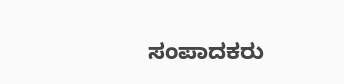ಸಂಪಾದಕರು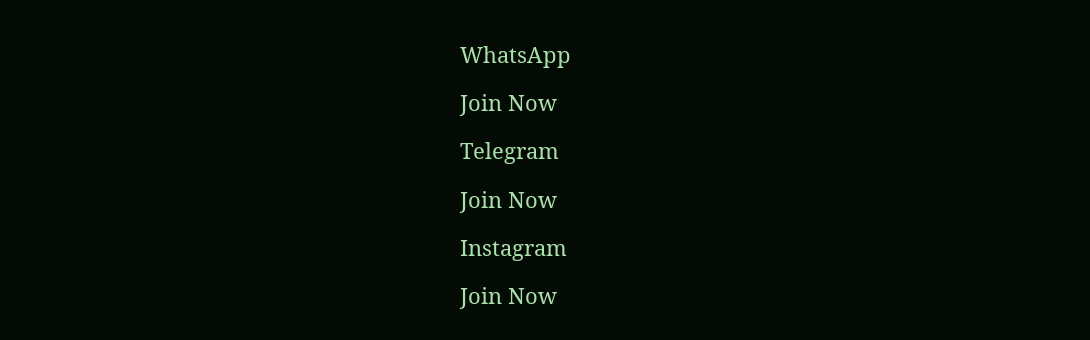WhatsApp

Join Now

Telegram

Join Now

Instagram

Join Now